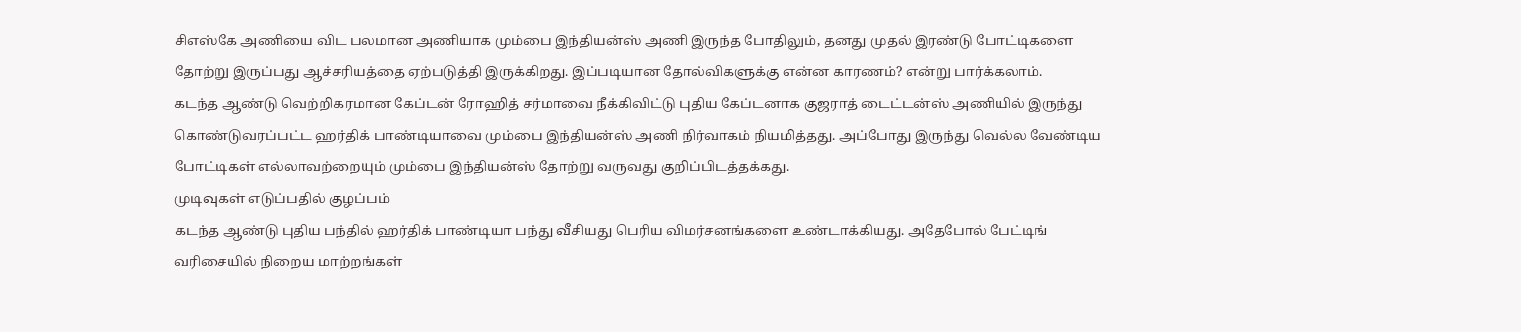சிஎஸ்கே அணியை விட பலமான அணியாக மும்பை இந்தியன்ஸ் அணி இருந்த போதிலும், தனது முதல் இரண்டு போட்டிகளை தோற்று இருப்பது ஆச்சரியத்தை ஏற்படுத்தி இருக்கிறது. இப்படியான தோல்விகளுக்கு என்ன காரணம்? என்று பார்க்கலாம்.
கடந்த ஆண்டு வெற்றிகரமான கேப்டன் ரோஹித் சர்மாவை நீக்கிவிட்டு புதிய கேப்டனாக குஜராத் டைட்டன்ஸ் அணியில் இருந்து கொண்டுவரப்பட்ட ஹர்திக் பாண்டியாவை மும்பை இந்தியன்ஸ் அணி நிர்வாகம் நியமித்தது. அப்போது இருந்து வெல்ல வேண்டிய போட்டிகள் எல்லாவற்றையும் மும்பை இந்தியன்ஸ் தோற்று வருவது குறிப்பிடத்தக்கது.
முடிவுகள் எடுப்பதில் குழப்பம்
கடந்த ஆண்டு புதிய பந்தில் ஹர்திக் பாண்டியா பந்து வீசியது பெரிய விமர்சனங்களை உண்டாக்கியது. அதேபோல் பேட்டிங் வரிசையில் நிறைய மாற்றங்கள்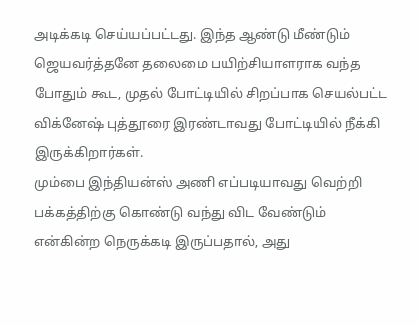அடிக்கடி செய்யப்பட்டது. இந்த ஆண்டு மீண்டும் ஜெயவர்த்தனே தலைமை பயிற்சியாளராக வந்த போதும் கூட, முதல் போட்டியில் சிறப்பாக செயல்பட்ட விக்னேஷ் புத்தூரை இரண்டாவது போட்டியில் நீக்கி இருக்கிறார்கள்.
மும்பை இந்தியன்ஸ் அணி எப்படியாவது வெற்றி பக்கத்திற்கு கொண்டு வந்து விட வேண்டும் என்கின்ற நெருக்கடி இருப்பதால், அது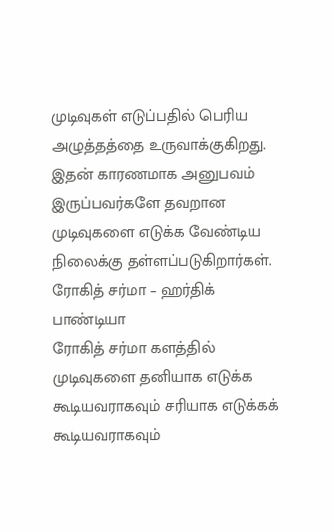முடிவுகள் எடுப்பதில் பெரிய அழுத்தத்தை உருவாக்குகிறது. இதன் காரணமாக அனுபவம் இருப்பவர்களே தவறான முடிவுகளை எடுக்க வேண்டிய நிலைக்கு தள்ளப்படுகிறார்கள்.
ரோகித் சர்மா – ஹர்திக் பாண்டியா
ரோகித் சர்மா களத்தில் முடிவுகளை தனியாக எடுக்க கூடியவராகவும் சரியாக எடுக்கக் கூடியவராகவும்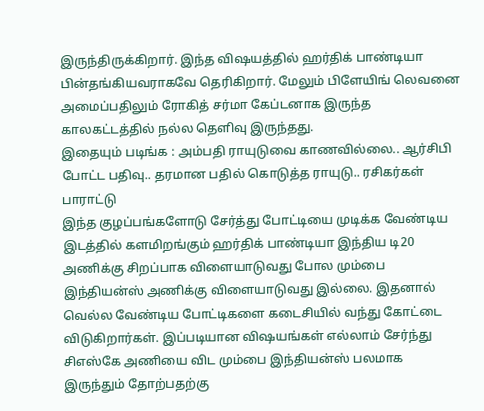இருந்திருக்கிறார். இந்த விஷயத்தில் ஹர்திக் பாண்டியா பின்தங்கியவராகவே தெரிகிறார். மேலும் பிளேயிங் லெவனை அமைப்பதிலும் ரோகித் சர்மா கேப்டனாக இருந்த காலகட்டத்தில் நல்ல தெளிவு இருந்தது.
இதையும் படிங்க : அம்பதி ராயுடுவை காணவில்லை.. ஆர்சிபி போட்ட பதிவு.. தரமான பதில் கொடுத்த ராயுடு.. ரசிகர்கள் பாராட்டு
இந்த குழப்பங்களோடு சேர்த்து போட்டியை முடிக்க வேண்டிய இடத்தில் களமிறங்கும் ஹர்திக் பாண்டியா இந்திய டி20 அணிக்கு சிறப்பாக விளையாடுவது போல மும்பை இந்தியன்ஸ் அணிக்கு விளையாடுவது இல்லை. இதனால் வெல்ல வேண்டிய போட்டிகளை கடைசியில் வந்து கோட்டை விடுகிறார்கள். இப்படியான விஷயங்கள் எல்லாம் சேர்ந்து சிஎஸ்கே அணியை விட மும்பை இந்தியன்ஸ் பலமாக இருந்தும் தோற்பதற்கு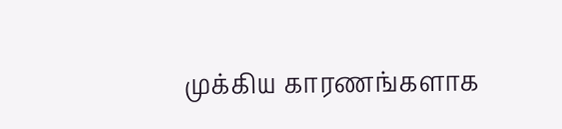முக்கிய காரணங்களாக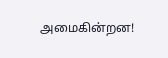அமைகின்றன!